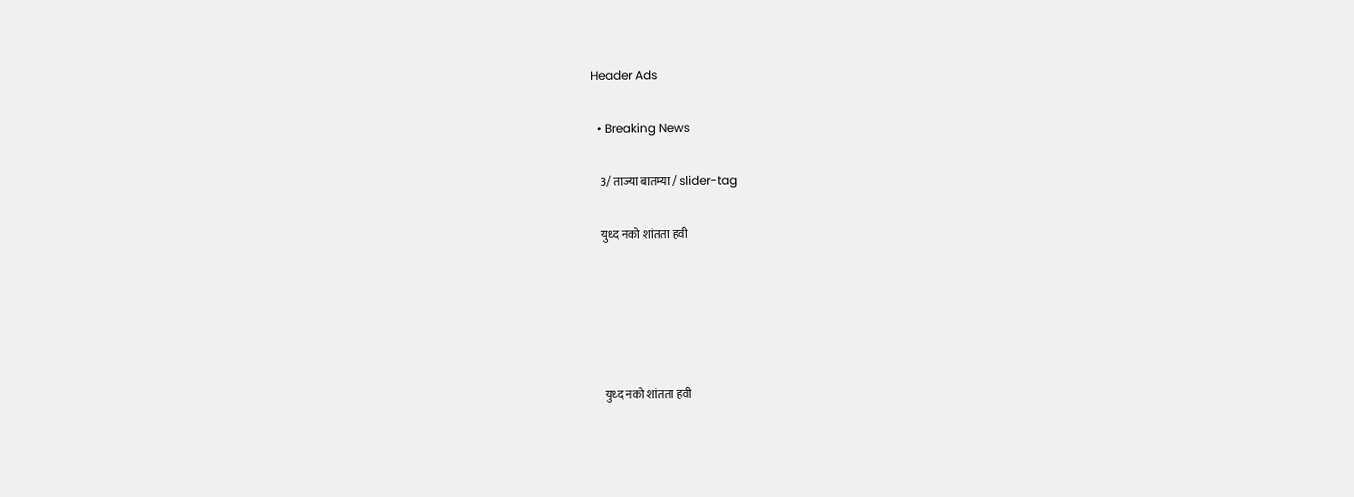Header Ads

  • Breaking News

    3/ ताज्या बातम्या / slider-tag

    युध्द नको शांतता हवी





     युध्द नको शांतता हवी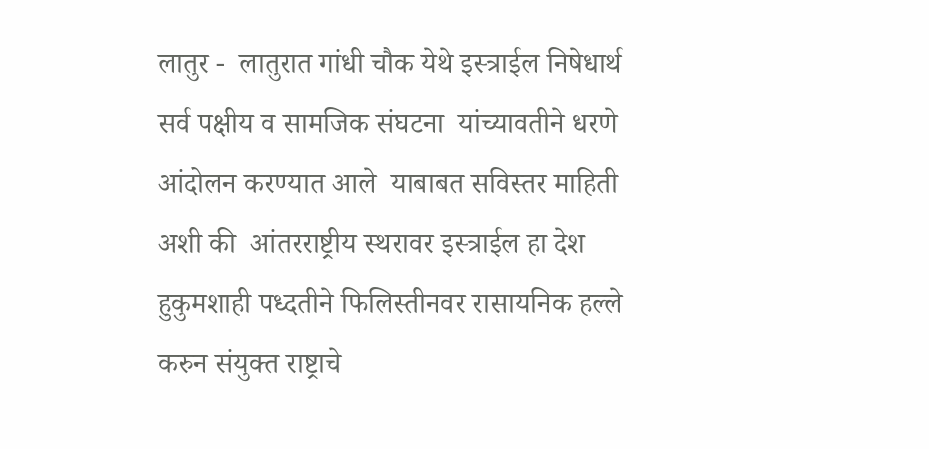लातुर -  लातुरात गांधी चौक येथे इस्त्राईल निषेधार्थ  सर्व पक्षीय व सामजिक संघटना  यांच्यावतीने धरणे आंदोलन करण्यात आले  याबाबत सविस्तर माहिती अशी की  आंतरराष्ट्रीय स्थरावर इस्त्राईल हा देश हुकुमशाही पध्दतीने फिलिस्तीनवर रासायनिक हल्ले करुन संयुक्त राष्ट्राचे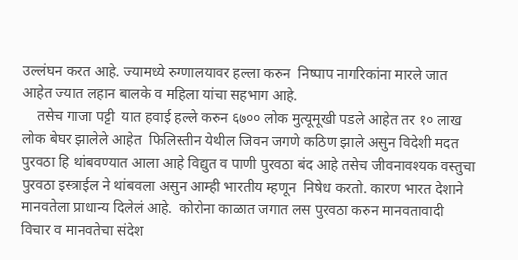उल्लंघन करत आहे. ज्यामध्ये रुग्णालयावर हल्ला करुन  निष्पाप नागरिकांना मारले जात आहेत ज्यात लहान बालके व महिला यांचा सहभाग आहे.
    तसेच गाजा पट्टी  यात हवाई हल्ले करुन ६७०० लोक मुत्यूमूखी पडले आहेत तर १० लाख लोक बेघर झालेले आहेत  फिलिस्तीन येथील जिवन जगणे कठिण झाले असुन विदेशी मदत पुरवठा हि थांबवण्यात आला आहे विद्युत व पाणी पुरवठा बंद आहे तसेच जीवनावश्यक वस्तुचा पुरवठा इस्त्राईल ने थांबवला असुन आम्ही भारतीय म्हणून  निषेध करतो. कारण भारत देशाने मानवतेला प्राधान्य दिलेलं आहे.  कोरोना काळात जगात लस पुरवठा करुन मानवतावादी विचार व मानवतेचा संदेश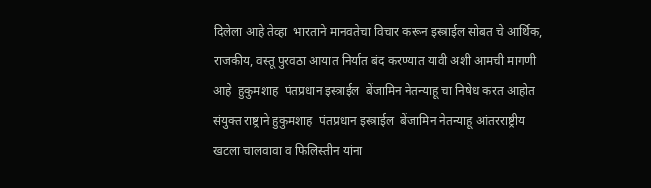दिलेला आहे तेव्हा  भारताने मानवतेचा विचार करून इस्त्राईल सोबत चे आर्थिक,  राजकीय, वस्तू पुरवठा आयात निर्यात बंद करण्यात यावी अशी आमची मागणी आहे  हुकुमशाह  पंतप्रधान इस्त्राईल  बेंजामिन नेतन्याहू चा निषेध करत आहोत  संयुक्त राष्ट्राने हुकुमशाह  पंतप्रधान इस्त्राईल  बेंजामिन नेतन्याहू आंतरराष्ट्रीय खटला चालवावा व फिलिस्तीन यांना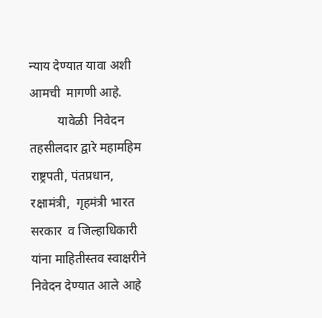न्याय देण्यात यावा अशी आमची  मागणी आहे.
         यावेळी  निवेदन तहसीलदार द्वारे महामहिम  राष्ट्रपती, पंतप्रधान,  रक्षामंत्री,  गृहमंत्री भारत सरकार  व जिल्हाधिकारी यांना माहितीस्तव स्वाक्षरीने निवेदन देण्यात आले आहे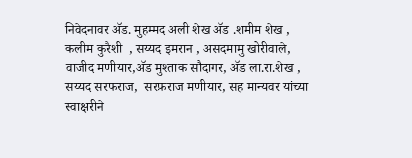निवेदनावर अ‍ॅड. मुहम्मद अली शेख अ‍ॅड .शमीम शेख , कलीम कुरैशी  , सय्यद इमरान , असदमामु खोरीवाले, वाजीद मणीयार,अ‍ॅड मुश्ताक सौदागर, अ‍ॅड ला.रा.शेख , सय्यद सरफराज,  सरफ़राज मणीयार, सह मान्यवर यांच्या स्वाक्षरीने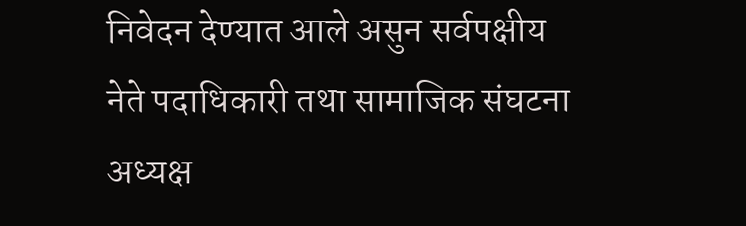निवेदन देण्यात आले असुन सर्वपक्षीय नेते पदाधिकारी तथा सामाजिक संघटना अध्यक्ष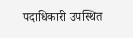पदाधिकारी उपस्थित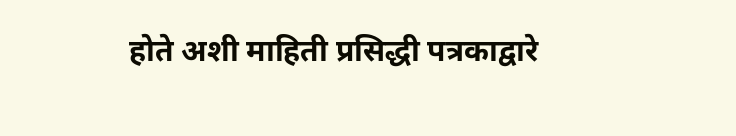होते अशी माहिती प्रसिद्धी पत्रकाद्वारे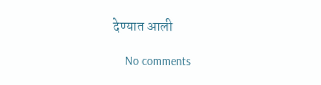देण्यात आली

    No comments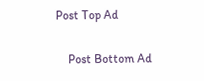Post Top Ad

    Post Bottom Ad